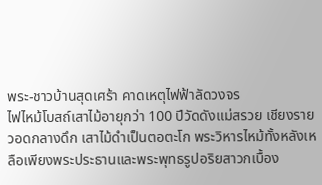พระ-ชาวบ้านสุดเศร้า คาดเหตุไฟฟ้าลัดวงจร
ไฟไหม้โบสถ์เสาไม้อายุกว่า 100 ปีวัดดังแม่สรวย เชียงราย วอดกลางดึก เสาไม้ดำเป็นตอตะโก พระวิหารไหม้ทั้งหลังเหลือเพียงพระประธานและพระพุทธรูปอริยสาวกเบื้อง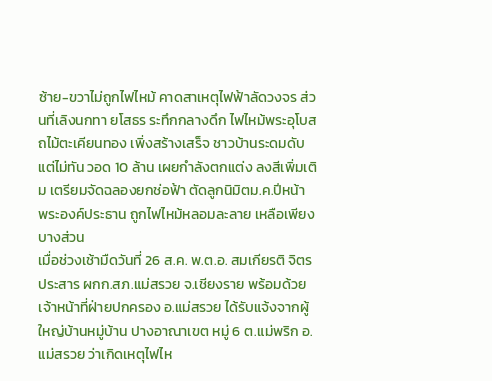ซ้าย-ขวาไม่ถูกไฟไหม้ คาดสาเหตุไฟฟ้าลัดวงจร ส่วนที่เลิงนกทา ยโสธร ระทึกกลางดึก ไฟไหม้พระอุโบสถไม้ตะเคียนทอง เพิ่งสร้างเสร็จ ชาวบ้านระดมดับแต่ไม่ทัน วอด 10 ล้าน เผยกำลังตกแต่ง ลงสีเพิ่มเติม เตรียมจัดฉลองยกช่อฟ้า ตัดลูกนิมิตม.ค.ปีหน้า พระองค์ประธาน ถูกไฟไหม้หลอมละลาย เหลือเพียงบางส่วน
เมื่อช่วงเช้ามืดวันที่ 26 ส.ค. พ.ต.อ. สมเกียรติ จิตรประสาร ผกก.สภ.แม่สรวย จ.เชียงราย พร้อมด้วยเจ้าหน้าที่ฝ่ายปกครอง อ.แม่สรวย ได้รับแจ้งจากผู้ใหญ่บ้านหมู่บ้าน ปางอาณาเขต หมู่ 6 ต.แม่พริก อ.แม่สรวย ว่าเกิดเหตุไฟไห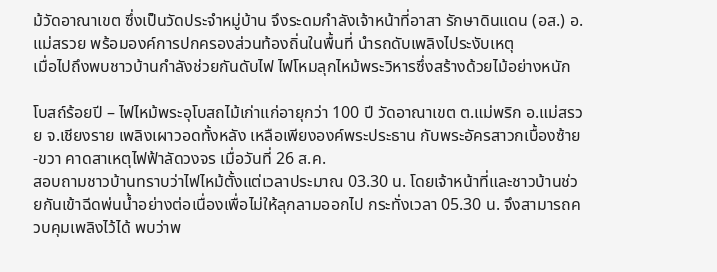ม้วัดอาณาเขต ซึ่งเป็นวัดประจำหมู่บ้าน จึงระดมกำลังเจ้าหน้าที่อาสา รักษาดินแดน (อส.) อ.แม่สรวย พร้อมองค์การปกครองส่วนท้องถิ่นในพื้นที่ นำรถดับเพลิงไประงับเหตุ
เมื่อไปถึงพบชาวบ้านกำลังช่วยกันดับไฟ ไฟโหมลุกไหม้พระวิหารซึ่งสร้างด้วยไม้อย่างหนัก

โบสถ์ร้อยปี – ไฟไหม้พระอุโบสถไม้เก่าแก่อายุกว่า 100 ปี วัดอาณาเขต ต.แม่พริก อ.แม่สรวย จ.เชียงราย เพลิงเผาวอดทั้งหลัง เหลือเพียงองค์พระประธาน กับพระอัครสาวกเบื้องซ้าย-ขวา คาดสาเหตุไฟฟ้าลัดวงจร เมื่อวันที่ 26 ส.ค.
สอบถามชาวบ้านทราบว่าไฟไหม้ตั้งแต่เวลาประมาณ 03.30 น. โดยเจ้าหน้าที่และชาวบ้านช่วยกันเข้าฉีดพ่นน้ำอย่างต่อเนื่องเพื่อไม่ให้ลุกลามออกไป กระทั่งเวลา 05.30 น. จึงสามารถควบคุมเพลิงไว้ได้ พบว่าพ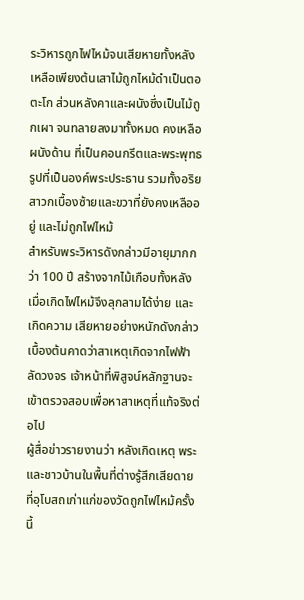ระวิหารถูกไฟไหม้จนเสียหายทั้งหลัง เหลือเพียงต้นเสาไม้ถูกไหม้ดำเป็นตอตะโก ส่วนหลังคาและผนังซึ่งเป็นไม้ถูกเผา จนทลายลงมาทั้งหมด คงเหลือผนังด้าน ที่เป็นคอนกรีตและพระพุทธรูปที่เป็นองค์พระประธาน รวมทั้งอริยสาวกเบื้องซ้ายและขวาที่ยังคงเหลืออยู่ และไม่ถูกไฟไหม้
สำหรับพระวิหารดังกล่าวมีอายุมากกว่า 100 ปี สร้างจากไม้เกือบทั้งหลัง เมื่อเกิดไฟไหม้จึงลุกลามได้ง่าย และเกิดความ เสียหายอย่างหนักดังกล่าว
เบื้องต้นคาดว่าสาเหตุเกิดจากไฟฟ้าลัดวงจร เจ้าหน้าที่พิสูจน์หลักฐานจะเข้าตรวจสอบเพื่อหาสาเหตุที่แท้จริงต่อไป
ผู้สื่อข่าวรายงานว่า หลังเกิดเหตุ พระ และชาวบ้านในพื้นที่ต่างรู้สึกเสียดาย ที่อุโบสถเก่าแก่ของวัดถูกไฟไหม้ครั้งนี้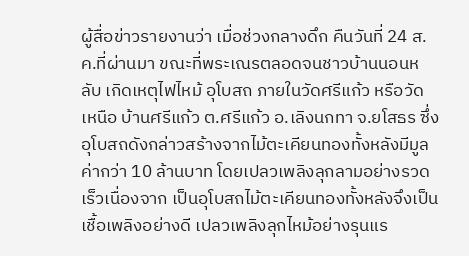ผู้สื่อข่าวรายงานว่า เมื่อช่วงกลางดึก คืนวันที่ 24 ส.ค.ที่ผ่านมา ขณะที่พระเณรตลอดจนชาวบ้านนอนหลับ เกิดเหตุไฟไหม้ อุโบสถ ภายในวัดศรีแก้ว หรือวัดเหนือ บ้านศรีแก้ว ต.ศรีแก้ว อ.เลิงนกทา จ.ยโสธร ซึ่งอุโบสถดังกล่าวสร้างจากไม้ตะเคียนทองทั้งหลังมีมูลค่ากว่า 10 ล้านบาท โดยเปลวเพลิงลุกลามอย่างรวดเร็วเนื่องจาก เป็นอุโบสถไม้ตะเคียนทองทั้งหลังจึงเป็นเชื้อเพลิงอย่างดี เปลวเพลิงลุกไหม้อย่างรุนแร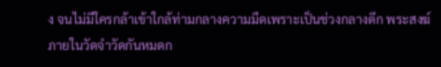ง จนไม่มีใครกล้าเข้าใกล้ท่ามกลางความมืดเพราะเป็นช่วงกลางดึก พระสงฆ์ภายในวัดจำวัดกันหมดก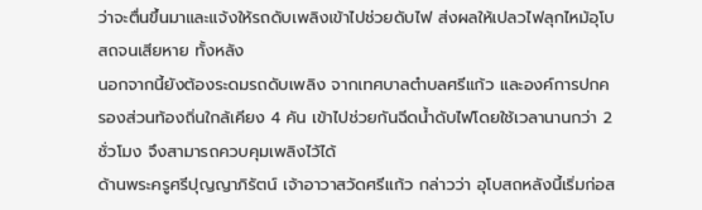ว่าจะตื่นขึ้นมาและแจ้งให้รถดับเพลิงเข้าไปช่วยดับไฟ ส่งผลให้เปลวไฟลุกไหม้อุโบสถจนเสียหาย ทั้งหลัง
นอกจากนี้ยังต้องระดมรถดับเพลิง จากเทศบาลตำบลศรีแก้ว และองค์การปกครองส่วนท้องถิ่นใกล้เคียง 4 คัน เข้าไปช่วยกันฉีดน้ำดับไฟโดยใช้เวลานานกว่า 2 ชั่วโมง จึงสามารถควบคุมเพลิงไว้ได้
ด้านพระครูศรีปุญญาภิรัตน์ เจ้าอาวาสวัดศรีแก้ว กล่าวว่า อุโบสถหลังนี้เริ่มก่อส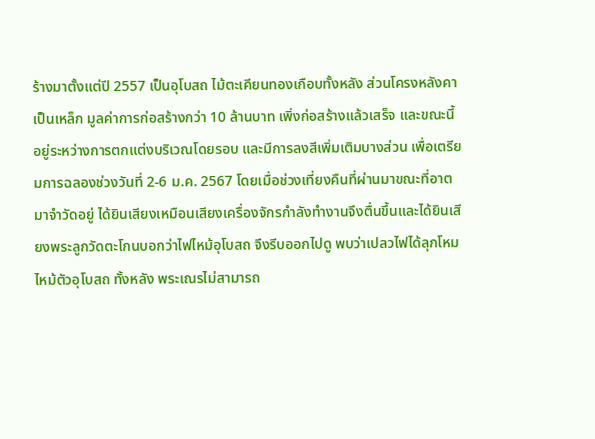ร้างมาตั้งแต่ปี 2557 เป็นอุโบสถ ไม้ตะเคียนทองเกือบทั้งหลัง ส่วนโครงหลังคาเป็นเหล็ก มูลค่าการก่อสร้างกว่า 10 ล้านบาท เพิ่งก่อสร้างแล้วเสร็จ และขณะนี้ อยู่ระหว่างการตกแต่งบริเวณโดยรอบ และมีการลงสีเพิ่มเติมบางส่วน เพื่อเตรียมการฉลองช่วงวันที่ 2-6 ม.ค. 2567 โดยเมื่อช่วงเที่ยงคืนที่ผ่านมาขณะที่อาตมาจำวัดอยู่ ได้ยินเสียงเหมือนเสียงเครื่องจักรกำลังทำงานจึงตื่นขึ้นและได้ยินเสียงพระลูกวัดตะโกนบอกว่าไฟไหม้อุโบสถ จึงรีบออกไปดู พบว่าเปลวไฟได้ลุกโหมไหม้ตัวอุโบสถ ทั้งหลัง พระเณรไม่สามารถ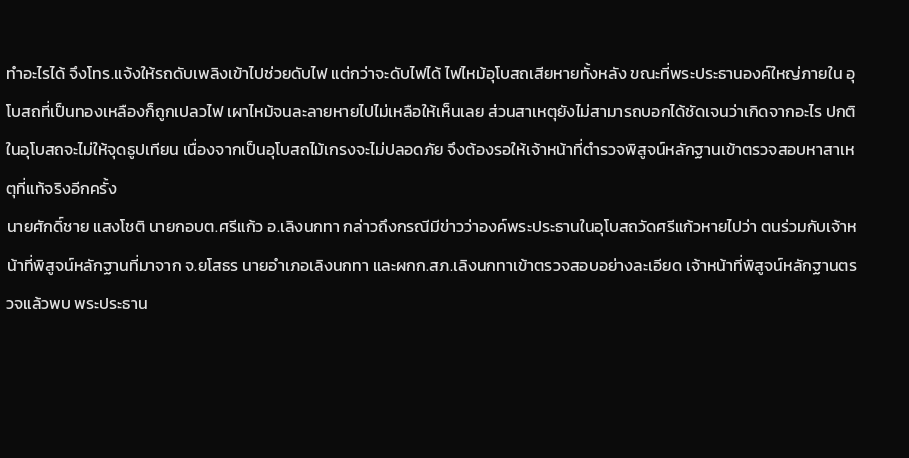ทำอะไรได้ จึงโทร.แจ้งให้รถดับเพลิงเข้าไปช่วยดับไฟ แต่กว่าจะดับไฟได้ ไฟไหม้อุโบสถเสียหายทั้งหลัง ขณะที่พระประธานองค์ใหญ่ภายใน อุโบสถที่เป็นทองเหลืองก็ถูกเปลวไฟ เผาไหม้จนละลายหายไปไม่เหลือให้เห็นเลย ส่วนสาเหตุยังไม่สามารถบอกได้ชัดเจนว่าเกิดจากอะไร ปกติในอุโบสถจะไม่ให้จุดธูปเทียน เนื่องจากเป็นอุโบสถไม้เกรงจะไม่ปลอดภัย จึงต้องรอให้เจ้าหน้าที่ตำรวจพิสูจน์หลักฐานเข้าตรวจสอบหาสาเหตุที่แท้จริงอีกครั้ง
นายศักดิ์ชาย แสงโชติ นายกอบต.ศรีแก้ว อ.เลิงนกทา กล่าวถึงกรณีมีข่าวว่าองค์พระประธานในอุโบสถวัดศรีแก้วหายไปว่า ตนร่วมกับเจ้าหน้าที่พิสูจน์หลักฐานที่มาจาก จ.ยโสธร นายอำเภอเลิงนกทา และผกก.สภ.เลิงนกทาเข้าตรวจสอบอย่างละเอียด เจ้าหน้าที่พิสูจน์หลักฐานตรวจแล้วพบ พระประธาน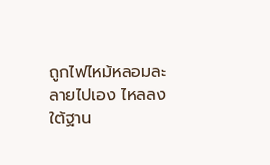ถูกไฟไหม้หลอมละลายไปเอง ไหลลงใต้ฐาน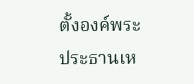ตั้งองค์พระประธานเห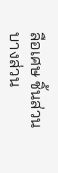ลือเศษ ชิ้นส่วนบางส่วน